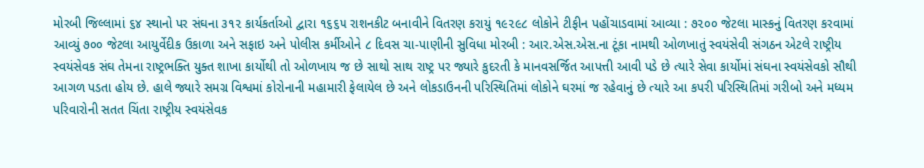મોરબી જિલ્લામાં ૬૪ સ્થાનો પર સંઘના ૩૧૨ કાર્યકર્તાઓ દ્વારા ૧૬૬૫ રાશનકીટ બનાવીને વિતરણ કરાયું ૧૯૨૯૮ લોકોને ટીફીન પહોંચાડવામાં આવ્યા : ૭૨૦૦ જેટલા માસ્કનું વિતરણ કરવામાં આવ્યું ૭૦૦ જેટલા આયુર્વેદીક ઉકાળા અને સફાઇ અને પોલીસ કર્મીઓને ૮ દિવસ ચા-પાણીની સુવિધા મોરબી : આર.એસ.એસ.ના ટૂંકા નામથી ઓળખાતું સ્વયંસેવી સંગઠન એટલે રાષ્ટ્રીય સ્વયંસેવક સંઘ તેમના રાષ્ટ્રભક્તિ યુક્ત શાખા કાર્યોથી તો ઓળખાય જ છે સાથો સાથ રાષ્ટ્ર પર જ્યારે કુદરતી કે માનવસર્જિત આપત્તી આવી પડે છે ત્યારે સેવા કાર્યોમાં સંઘના સ્વયંસેવકો સૌથી આગળ પડતા હોય છે. હાલે જ્યારે સમગ્ર વિશ્વમાં કોરોનાની મહામારી ફેલાયેલ છે અને લોકડાઉનની પરિસ્થિતિમાં લોકોને ઘરમાં જ રહેવાનું છે ત્યારે આ કપરી પરિસ્થિતિમાં ગરીબો અને મધ્યમ પરિવારોની સતત ચિંતા રાષ્ટ્રીય સ્વયંસેવક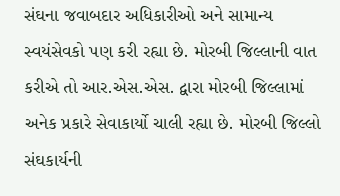સંઘના જવાબદાર અધિકારીઓ અને સામાન્ય સ્વયંસેવકો પણ કરી રહ્યા છે. મોરબી જિલ્લાની વાત કરીએ તો આર.એસ.એસ. દ્વારા મોરબી જિલ્લામાં અનેક પ્રકારે સેવાકાર્યો ચાલી રહ્યા છે. મોરબી જિલ્લો સંઘકાર્યની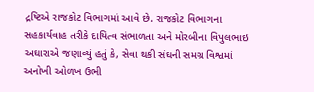દ્રષ્ટિએ રાજકોટ વિભાગમાં આવે છે. રાજકોટ વિભાગના સહકાર્યવાહ તરીકે દાયિત્વ સંભાળતા અને મોરબીના વિપુલભાઇ અઘારાએ જણાવ્યું હતું કે, સેવા થકી સંઘની સમગ્ર વિશ્વમાં અનોખી ઓળખ ઉભી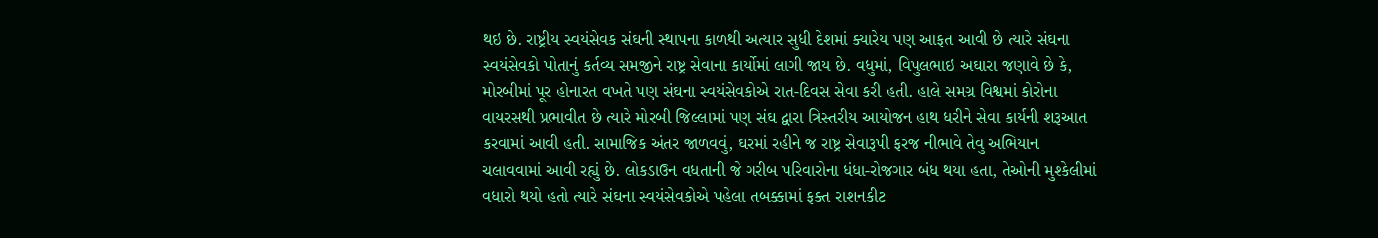થઇ છે. રાષ્ટ્રીય સ્વયંસેવક સંઘની સ્થાપના કાળથી અત્યાર સુધી દેશમાં ક્યારેય પણ આફત આવી છે ત્યારે સંઘના સ્વયંસેવકો પોતાનું કર્તવ્ય સમજીને રાષ્ટ્ર સેવાના કાર્યોમાં લાગી જાય છે. વધુમાં, વિપુલભાઇ અઘારા જણાવે છે કે, મોરબીમાં પૂર હોનારત વખતે પણ સંઘના સ્વયંસેવકોએ રાત-દિવસ સેવા કરી હતી. હાલે સમગ્ર વિશ્વમાં કોરોના વાયરસથી પ્રભાવીત છે ત્યારે મોરબી જિલ્લામાં પણ સંઘ દ્વારા ત્રિસ્તરીય આયોજન હાથ ધરીને સેવા કાર્યની શરૂઆત કરવામાં આવી હતી. સામાજિક અંતર જાળવવું, ઘરમાં રહીને જ રાષ્ટ્ર સેવારૂપી ફરજ નીભાવે તેવુ અભિયાન ચલાવવામાં આવી રહ્યું છે. લોકડાઉન વધતાની જે ગરીબ પરિવારોના ધંધા-રોજગાર બંધ થયા હતા, તેઓની મુશ્કેલીમાં વધારો થયો હતો ત્યારે સંઘના સ્વયંસેવકોએ પહેલા તબક્કામાં ફક્ત રાશનકીટ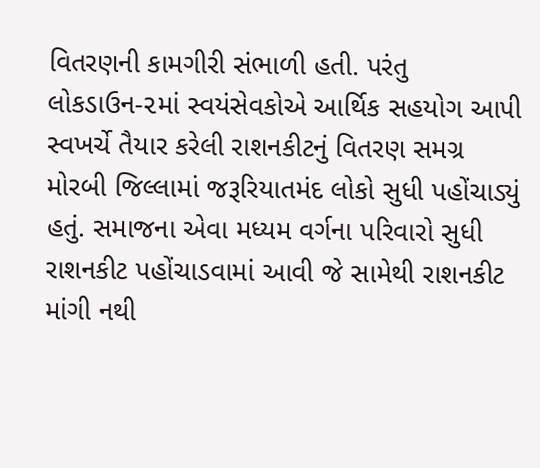વિતરણની કામગીરી સંભાળી હતી. પરંતુ લોકડાઉન-૨માં સ્વયંસેવકોએ આર્થિક સહયોગ આપી સ્વખર્ચે તૈયાર કરેલી રાશનકીટનું વિતરણ સમગ્ર મોરબી જિલ્લામાં જરૂરિયાતમંદ લોકો સુધી પહોંચાડ્યું હતું. સમાજના એવા મધ્યમ વર્ગના પરિવારો સુધી રાશનકીટ પહોંચાડવામાં આવી જે સામેથી રાશનકીટ માંગી નથી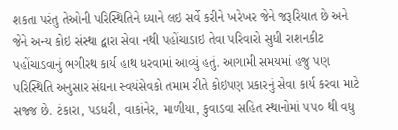શકતા પરંતુ તેઓની પરિસ્થિતિને ધ્યાને લઇ સર્વે કરીને ખરેખર જેને જરૂરિયાત છે અને જેને અન્ય કોઇ સંસ્થા દ્વારા સેવા નથી પહોંચાડાઇ તેવા પરિવારો સુધી રાશનકીટ પહોંચાડવાનું ભગીરથ કાર્ય હાથ ધરવામાં આવ્યું હતું. આગામી સમયમાં હજુ પણ પરિસ્થિતિ અનુસાર સંઘના સ્વયંસેવકો તમામ રીતે કોઇપણ પ્રકારનું સેવા કાર્ય કરવા માટે સજ્જ છે. ટંકારા, પડધરી, વાકાંનેર, માળીયા, કુવાડવા સહિત સ્થાનોમાં ૫૫૦ થી વધુ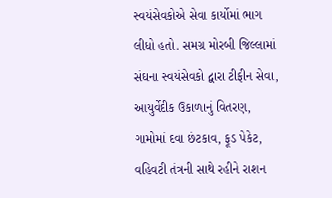સ્વયંસેવકોએ સેવા કાર્યોમાં ભાગ લીધો હતો. સમગ્ર મોરબી જિલ્લામાં સંઘના સ્વયંસેવકો દ્વારા ટીફીન સેવા, આયુર્વેદીક ઉકાળાનું વિતરણ, ગામોમાં દવા છંટકાવ, ફૂડ પેકેટ, વહિવટી તંત્રની સાથે રહીને રાશન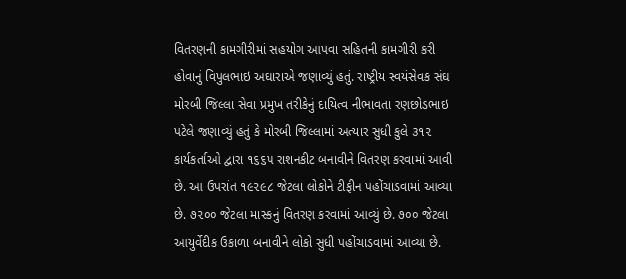વિતરણની કામગીરીમાં સહયોગ આપવા સહિતની કામગીરી કરી હોવાનું વિપુલભાઇ અઘારાએ જણાવ્યું હતું. રાષ્ટ્રીય સ્વયંસેવક સંઘ મોરબી જિલ્લા સેવા પ્રમુખ તરીકેનું દાયિત્વ નીભાવતા રણછોડભાઇ પટેલે જણાવ્યું હતું કે મોરબી જિલ્લામાં અત્યાર સુધી કુલે ૩૧૨ કાર્યકર્તાઓ દ્વારા ૧૬૬૫ રાશનકીટ બનાવીને વિતરણ કરવામાં આવી છે. આ ઉપરાંત ૧૯૨૯૮ જેટલા લોકોને ટીફીન પહોંચાડવામાં આવ્યા છે. ૭૨૦૦ જેટલા માસ્કનું વિતરણ કરવામાં આવ્યું છે. ૭૦૦ જેટલા આયુર્વેદીક ઉકાળા બનાવીને લોકો સુધી પહોંચાડવામાં આવ્યા છે.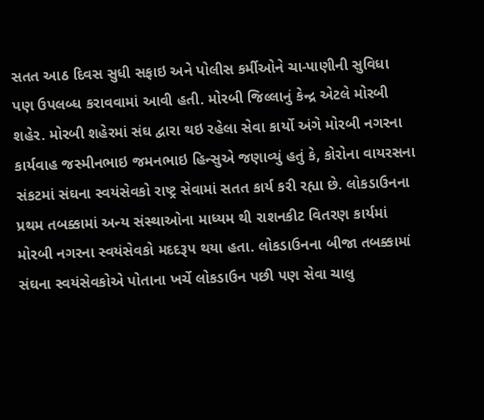સતત આઠ દિવસ સુધી સફાઇ અને પોલીસ કર્મીઓને ચા-પાણીની સુવિધા પણ ઉપલબ્ધ કરાવવામાં આવી હતી. મોરબી જિલ્લાનું કેન્દ્ર એટલે મોરબી શહેર. મોરબી શહેરમાં સંઘ દ્વારા થઇ રહેલા સેવા કાર્યો અંગે મોરબી નગરના કાર્યવાહ જસ્મીનભાઇ જમનભાઇ હિન્સુએ જણાવ્યું હતું કે, કોરોના વાયરસના સંકટમાં સંઘના સ્વયંસેવકો રાષ્ટ્ર સેવામાં સતત કાર્ય કરી રહ્યા છે. લોકડાઉનના પ્રથમ તબક્કામાં અન્ય સંસ્થાઓના માધ્યમ થી રાશનકીટ વિતરણ કાર્યમાં મોરબી નગરના સ્વયંસેવકો મદદરૂપ થયા હતા. લોકડાઉનના બીજા તબક્કામાં સંઘના સ્વયંસેવકોએ પોતાના ખર્ચે લોકડાઉન પછી પણ સેવા ચાલુ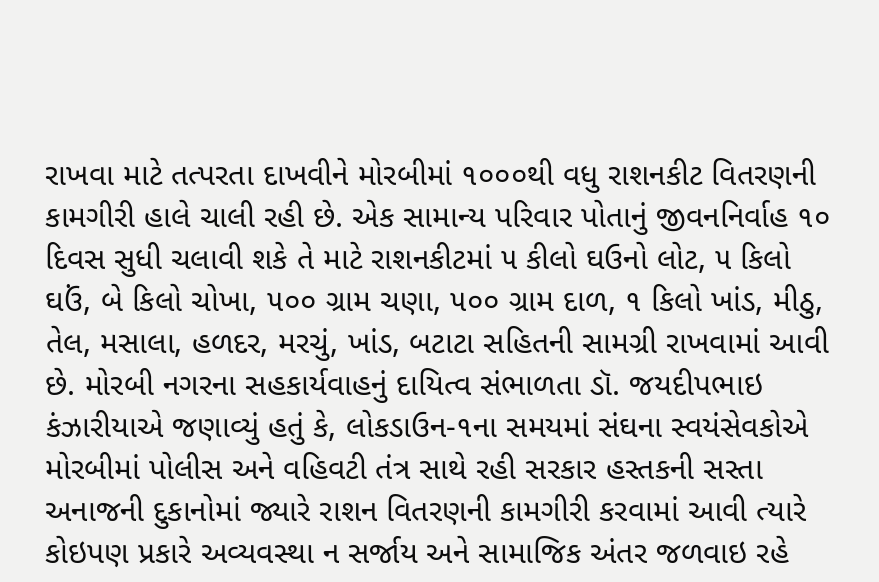રાખવા માટે તત્પરતા દાખવીને મોરબીમાં ૧૦૦૦થી વધુ રાશનકીટ વિતરણની કામગીરી હાલે ચાલી રહી છે. એક સામાન્ય પરિવાર પોતાનું જીવનનિર્વાહ ૧૦ દિવસ સુધી ચલાવી શકે તે માટે રાશનકીટમાં ૫ કીલો ઘઉનો લોટ, ૫ કિલો ઘઉં, બે કિલો ચોખા, ૫૦૦ ગ્રામ ચણા, ૫૦૦ ગ્રામ દાળ, ૧ કિલો ખાંડ, મીઠુ, તેલ, મસાલા, હળદર, મરચું, ખાંડ, બટાટા સહિતની સામગ્રી રાખવામાં આવી છે. મોરબી નગરના સહકાર્યવાહનું દાયિત્વ સંભાળતા ડૉ. જયદીપભાઇ કંઝારીયાએ જણાવ્યું હતું કે, લોકડાઉન-૧ના સમયમાં સંઘના સ્વયંસેવકોએ મોરબીમાં પોલીસ અને વહિવટી તંત્ર સાથે રહી સરકાર હસ્તકની સસ્તા અનાજની દુકાનોમાં જ્યારે રાશન વિતરણની કામગીરી કરવામાં આવી ત્યારે કોઇપણ પ્રકારે અવ્યવસ્થા ન સર્જાય અને સામાજિક અંતર જળવાઇ રહે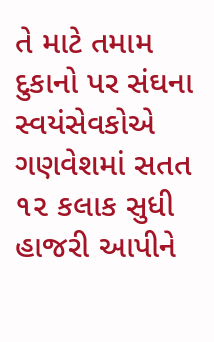તે માટે તમામ દુકાનો પર સંઘના સ્વયંસેવકોએ ગણવેશમાં સતત ૧૨ કલાક સુધી હાજરી આપીને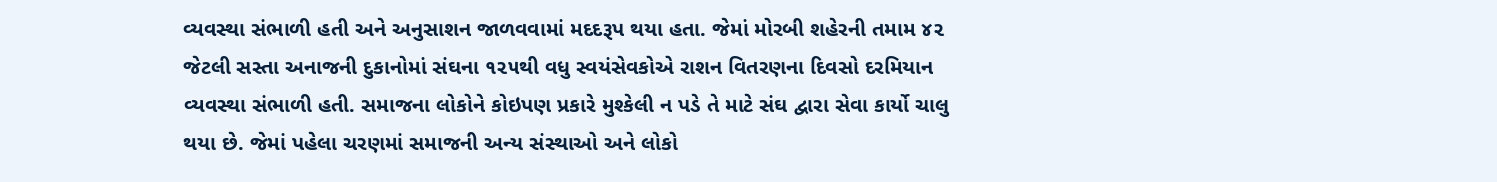વ્યવસ્થા સંભાળી હતી અને અનુસાશન જાળવવામાં મદદરૂપ થયા હતા. જેમાં મોરબી શહેરની તમામ ૪૨ જેટલી સસ્તા અનાજની દુકાનોમાં સંઘના ૧૨૫થી વધુ સ્વયંસેવકોએ રાશન વિતરણના દિવસો દરમિયાન વ્યવસ્થા સંભાળી હતી. સમાજના લોકોને કોઇપણ પ્રકારે મુશ્કેલી ન પડે તે માટે સંઘ દ્વારા સેવા કાર્યો ચાલુ થયા છે. જેમાં પહેલા ચરણમાં સમાજની અન્ય સંસ્થાઓ અને લોકો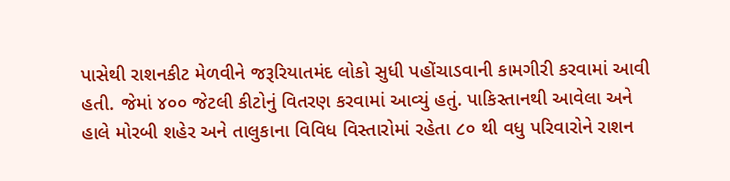પાસેથી રાશનકીટ મેળવીને જરૂરિયાતમંદ લોકો સુધી પહોંચાડવાની કામગીરી કરવામાં આવી હતી. જેમાં ૪૦૦ જેટલી કીટોનું વિતરણ કરવામાં આવ્યું હતું. પાકિસ્તાનથી આવેલા અને હાલે મોરબી શહેર અને તાલુકાના વિવિધ વિસ્તારોમાં રહેતા ૮૦ થી વધુ પરિવારોને રાશન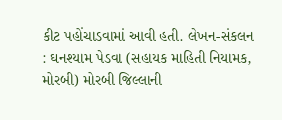કીટ પહોંચાડવામાં આવી હતી. લેખન-સંકલન : ઘનશ્યામ પેડવા (સહાયક માહિતી નિયામક, મોરબી) મોરબી જિલ્લાની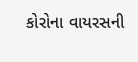કોરોના વાયરસની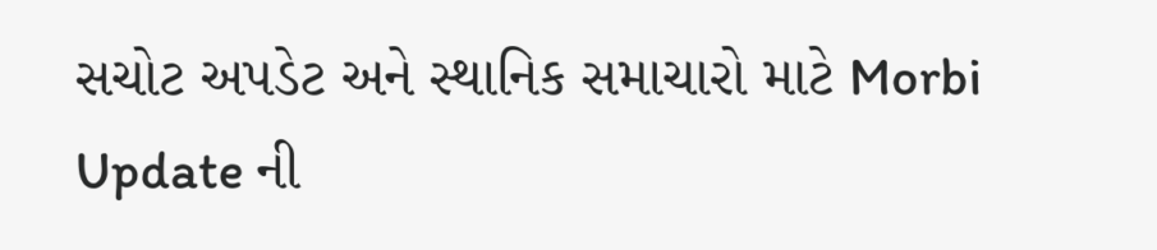સચોટ અપડેટ અને સ્થાનિક સમાચારો માટે Morbi Update ની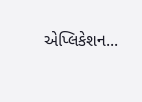એપ્લિકેશન...